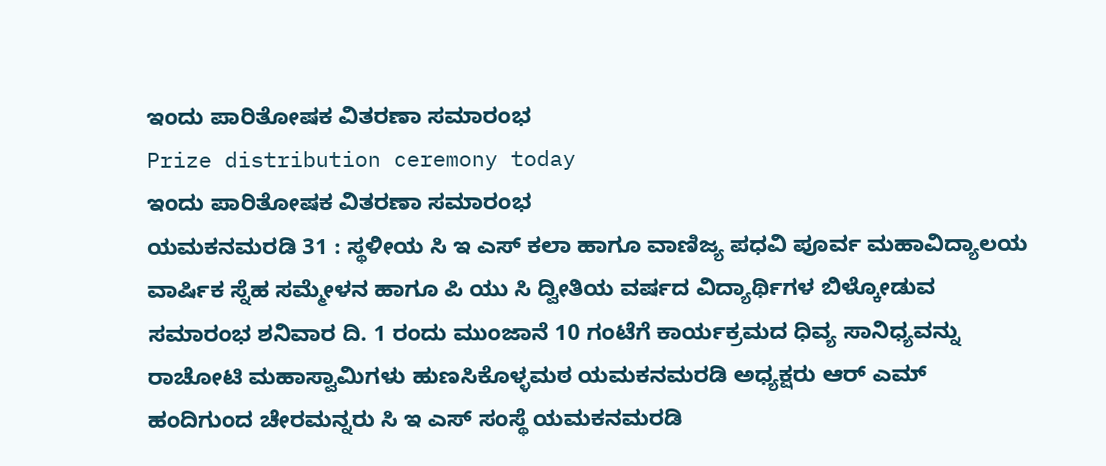ಇಂದು ಪಾರಿತೋಷಕ ವಿತರಣಾ ಸಮಾರಂಭ
Prize distribution ceremony today
ಇಂದು ಪಾರಿತೋಷಕ ವಿತರಣಾ ಸಮಾರಂಭ
ಯಮಕನಮರಡಿ 31 : ಸ್ಥಳೀಯ ಸಿ ಇ ಎಸ್ ಕಲಾ ಹಾಗೂ ವಾಣಿಜ್ಯ ಪಧವಿ ಪೂರ್ವ ಮಹಾವಿದ್ಯಾಲಯ ವಾರ್ಷಿಕ ಸ್ನೆಹ ಸಮ್ಮೇಳನ ಹಾಗೂ ಪಿ ಯು ಸಿ ದ್ವೀತಿಯ ವರ್ಷದ ವಿದ್ಯಾರ್ಥಿಗಳ ಬಿಳ್ಕೋಡುವ ಸಮಾರಂಭ ಶನಿವಾರ ದಿ. 1 ರಂದು ಮುಂಜಾನೆ 10 ಗಂಟೆಗೆ ಕಾರ್ಯಕ್ರಮದ ಧಿವ್ಯ ಸಾನಿಧ್ಯವನ್ನು ರಾಚೋಟಿ ಮಹಾಸ್ವಾಮಿಗಳು ಹುಣಸಿಕೊಳ್ಳಮಠ ಯಮಕನಮರಡಿ ಅಧ್ಯಕ್ಷರು ಆರ್ ಎಮ್ ಹಂದಿಗುಂದ ಚೇರಮನ್ನರು ಸಿ ಇ ಎಸ್ ಸಂಸ್ಥೆ ಯಮಕನಮರಡಿ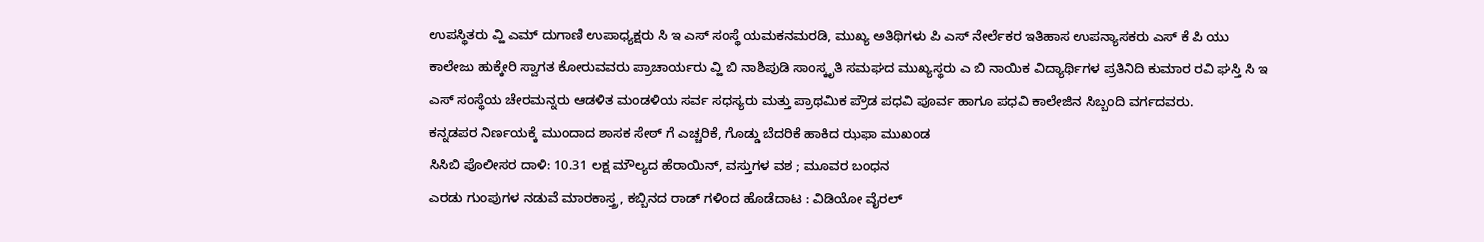ಉಪಸ್ಥಿತರು ವ್ಹಿ ಎಮ್ ದುಗಾಣಿ ಉಪಾಧ್ಯಕ್ಷರು ಸಿ ಇ ಎಸ್ ಸಂಸ್ಥೆ ಯಮಕನಮರಡಿ, ಮುಖ್ಯ ಅತಿಥಿಗಳು ಪಿ ಎಸ್ ನೇರ್ಲೆಕರ ಇತಿಹಾಸ ಉಪನ್ಯಾಸಕರು ಎಸ್ ಕೆ ಪಿ ಯು ಕಾಲೇಜು ಹುಕ್ಕೇರಿ ಸ್ವಾಗತ ಕೋರುವವರು ಪ್ರಾಚಾರ್ಯರು ವ್ಹಿ ಬಿ ನಾಶಿಪುಡಿ ಸಾಂಸ್ಕೃತಿ ಸಮಘದ ಮುಖ್ಯಸ್ಥರು ಎ ಬಿ ನಾಯಿಕ ವಿದ್ಯಾರ್ಥಿಗಳ ಪ್ರತಿನಿದಿ ಕುಮಾರ ರವಿ ಘಸ್ತಿ ಸಿ ಇ ಎಸ್ ಸಂಸ್ಥೆಯ ಚೇರಮನ್ನರು ಆಡಳಿತ ಮಂಡಳಿಯ ಸರ್ವ ಸಧಸ್ಯರು ಮತ್ತು ಪ್ರಾಥಮಿಕ ಪ್ರೌಡ ಪಧವಿ ಪೂರ್ವ ಹಾಗೂ ಪಧವಿ ಕಾಲೇಜಿನ ಸಿಬ್ಬಂದಿ ವರ್ಗದವರು.
ಕನ್ನಡಪರ ನಿರ್ಣಯಕ್ಕೆ ಮುಂದಾದ ಶಾಸಕ ಸೇಠ್ ಗೆ ಎಚ್ಚರಿಕೆ, ಗೊಡ್ಡು ಬೆದರಿಕೆ ಹಾಕಿದ ಝಫಾ ಮುಖಂಡ
ಸಿಸಿಬಿ ಪೊಲೀಸರ ದಾಳಿ: 10.31 ಲಕ್ಷ ಮೌಲ್ಯದ ಹೆರಾಯಿನ್, ವಸ್ತುಗಳ ವಶ ; ಮೂವರ ಬಂಧನ
ಎರಡು ಗುಂಪುಗಳ ನಡುವೆ ಮಾರಕಾಸ್ತ್ರ, ಕಬ್ಬಿನದ ರಾಡ್ ಗಳಿಂದ ಹೊಡೆದಾಟ : ವಿಡಿಯೋ ವೈರಲ್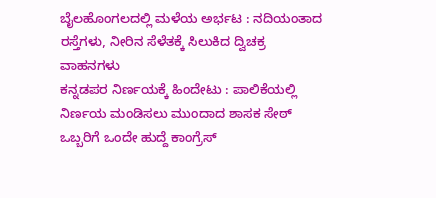ಬೈಲಹೊಂಗಲದಲ್ಲಿ ಮಳೆಯ ಅರ್ಭಟ : ನದಿಯಂತಾದ ರಸ್ತೆಗಳು, ನೀರಿನ ಸೆಳೆತಕ್ಕೆ ಸಿಲುಕಿದ ದ್ವಿಚಕ್ರ ವಾಹನಗಳು
ಕನ್ನಡಪರ ನಿರ್ಣಯಕ್ಕೆ ಹಿಂದೇಟು : ಪಾಲಿಕೆಯಲ್ಲಿ ನಿರ್ಣಯ ಮಂಡಿಸಲು ಮುಂದಾದ ಶಾಸಕ ಸೇಠ್
ಒಬ್ಬರಿಗೆ ಒಂದೇ ಹುದ್ದೆ ಕಾಂಗ್ರೆಸ್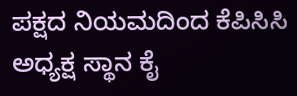ಪಕ್ಷದ ನಿಯಮದಿಂದ ಕೆಪಿಸಿಸಿ ಅಧ್ಯಕ್ಷ ಸ್ಥಾನ ಕೈ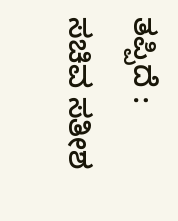ತಪ್ಪಿದೆ : ಸಚಿವ ಸತೀಶ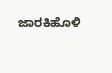ಜಾರಕಿಹೊಳಿ